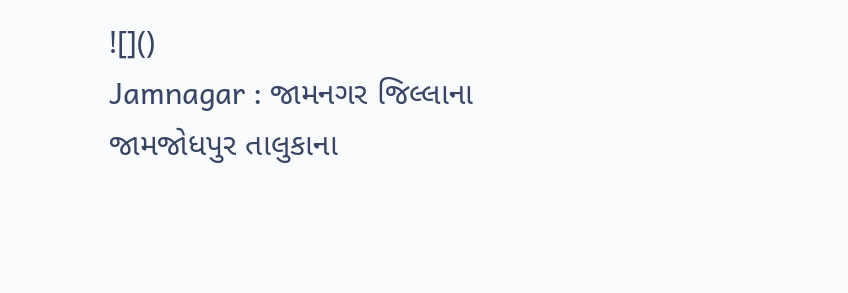![]()
Jamnagar : જામનગર જિલ્લાના જામજોધપુર તાલુકાના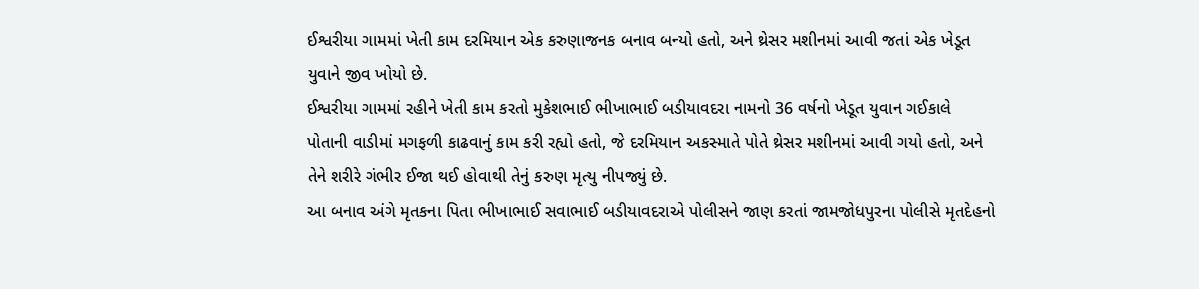ઈશ્વરીયા ગામમાં ખેતી કામ દરમિયાન એક કરુણાજનક બનાવ બન્યો હતો, અને થ્રેસર મશીનમાં આવી જતાં એક ખેડૂત યુવાને જીવ ખોયો છે.
ઈશ્વરીયા ગામમાં રહીને ખેતી કામ કરતો મુકેશભાઈ ભીખાભાઈ બડીયાવદરા નામનો 36 વર્ષનો ખેડૂત યુવાન ગઈકાલે પોતાની વાડીમાં મગફળી કાઢવાનું કામ કરી રહ્યો હતો, જે દરમિયાન અકસ્માતે પોતે થ્રેસર મશીનમાં આવી ગયો હતો, અને તેને શરીરે ગંભીર ઈજા થઈ હોવાથી તેનું કરુણ મૃત્યુ નીપજ્યું છે.
આ બનાવ અંગે મૃતકના પિતા ભીખાભાઈ સવાભાઈ બડીયાવદરાએ પોલીસને જાણ કરતાં જામજોધપુરના પોલીસે મૃતદેહનો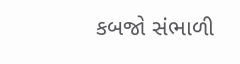કબજો સંભાળી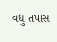વધુ તપાસ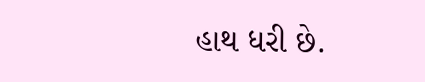હાથ ધરી છે.